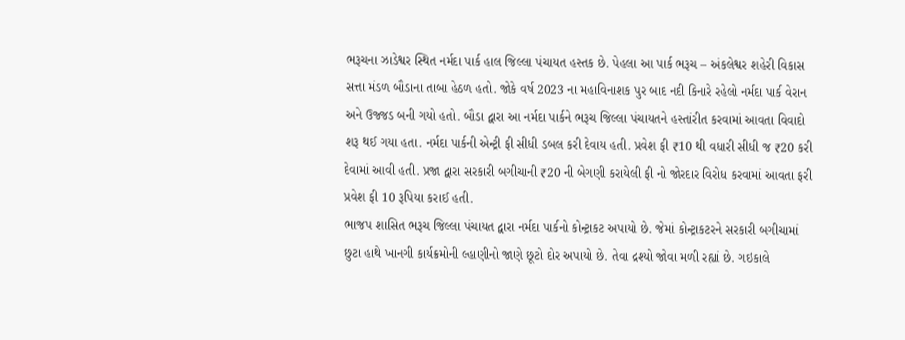ભરૂચના ઝાડેશ્વર સ્થિત નર્મદા પાર્ક હાલ જિલ્લા પંચાયત હસ્તક છે. પેહલા આ પાર્ક ભરૂચ – અંકલેશ્વર શહેરી વિકાસ સત્તા મંડળ બૌડાના તાબા હેઠળ હતો. જોકે વર્ષ 2023 ના મહાવિનાશક પુર બાદ નદી કિનારે રહેલો નર્મદા પાર્ક વેરાન અને ઉજ્જડ બની ગયો હતો. બૌડા દ્વારા આ નર્મદા પાર્કને ભરૂચ જિલ્લા પંચાયતને હસ્તાંરીત કરવામાં આવતા વિવાદો શરૂ થઈ ગયા હતા. નર્મદા પાર્કની એન્ટ્રી ફી સીધી ડબલ કરી દેવાય હતી. પ્રવેશ ફી ₹10 થી વધારી સીધી જ ₹20 કરી દેવામાં આવી હતી. પ્રજા દ્વારા સરકારી બગીચાની ₹20 ની બેગણી કરાયેલી ફી નો જોરદાર વિરોધ કરવામાં આવતા ફરી પ્રવેશ ફી 10 રૂપિયા કરાઈ હતી.
ભાજપ શાસિત ભરૂચ જિલ્લા પંચાયત દ્વારા નર્મદા પાર્કનો કોન્ટ્રાકટ અપાયો છે. જેમાં કોન્ટ્રાકટરને સરકારી બગીચામાં છુટા હાથે ખાનગી કાર્યક્રમોની લ્હાણીનો જાણે છૂટો દોર અપાયો છે. તેવા દ્રશ્યો જોવા મળી રહ્યાં છે. ગઇકાલે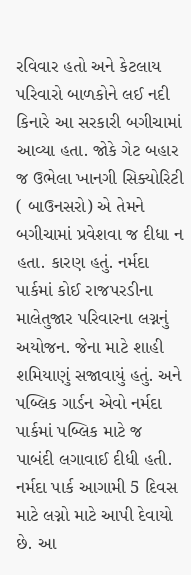રવિવાર હતો અને કેટલાય પરિવારો બાળકોને લઈ નદી કિનારે આ સરકારી બગીચામાં આવ્યા હતા. જોકે ગેટ બહાર જ ઉભેલા ખાનગી સિક્યોરિટી ( બાઉનસરો) એ તેમને બગીચામાં પ્રવેશવા જ દીધા ન હતા. કારણ હતું. નર્મદા પાર્કમાં કોઈ રાજપરડીના માલેતુજાર પરિવારના લગ્નનું અયોજન. જેના માટે શાહી શમિયાણું સજાવાયું હતું. અને પબ્લિક ગાર્ડન એવો નર્મદા પાર્કમાં પબ્લિક માટે જ પાબંદી લગાવાઈ દીધી હતી. નર્મદા પાર્ક આગામી 5 દિવસ માટે લગ્નો માટે આપી દેવાયો છે. આ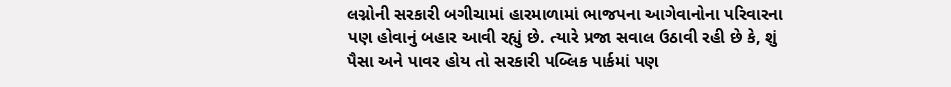લગ્નોની સરકારી બગીચામાં હારમાળામાં ભાજપના આગેવાનોના પરિવારના પણ હોવાનું બહાર આવી રહ્યું છે. ત્યારે પ્રજા સવાલ ઉઠાવી રહી છે કે, શું પૈસા અને પાવર હોય તો સરકારી પબ્લિક પાર્કમાં પણ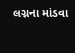લગ્નના માંડવા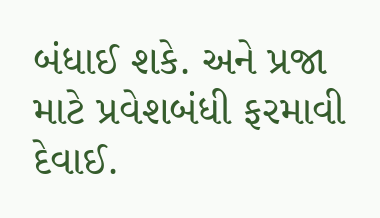બંધાઈ શકે. અને પ્રજા માટે પ્રવેશબંધી ફરમાવી દેવાઈ.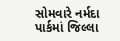સોમવારે નર્મદા પાર્કમાં જિલ્લા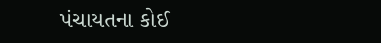પંચાયતના કોઈ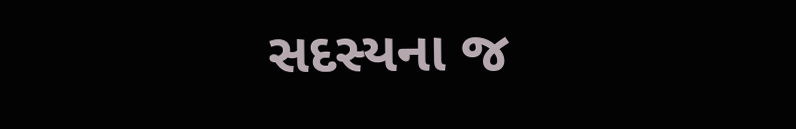સદસ્યના જ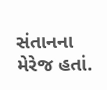સંતાનના મેરેજ હતાં.